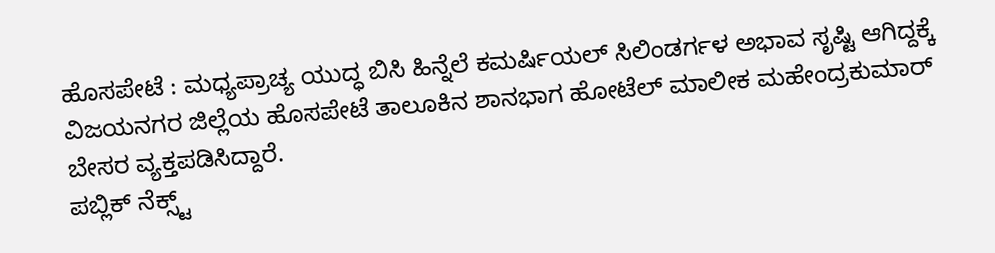ಹೊಸಪೇಟೆ : ಮಧ್ಯಪ್ರಾಚ್ಯ ಯುದ್ಧ ಬಿಸಿ ಹಿನ್ನೆಲೆ ಕಮರ್ಷಿಯಲ್ ಸಿಲಿಂಡರ್ಗಳ ಅಭಾವ ಸೃಷ್ಟಿ ಆಗಿದ್ದಕ್ಕೆ ವಿಜಯನಗರ ಜಿಲ್ಲೆಯ ಹೊಸಪೇಟೆ ತಾಲೂಕಿನ ಶಾನಭಾಗ ಹೋಟೆಲ್ ಮಾಲೀಕ ಮಹೇಂದ್ರಕುಮಾರ್ ಬೇಸರ ವ್ಯಕ್ತಪಡಿಸಿದ್ದಾರೆ.
ಪಬ್ಲಿಕ್ ನೆಕ್ಸ್ಟ್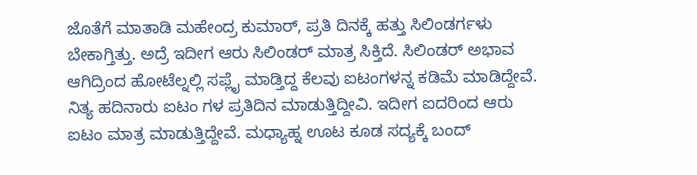ಜೊತೆಗೆ ಮಾತಾಡಿ ಮಹೇಂದ್ರ ಕುಮಾರ್, ಪ್ರತಿ ದಿನಕ್ಕೆ ಹತ್ತು ಸಿಲಿಂಡರ್ಗಳು ಬೇಕಾಗ್ತಿತ್ತು. ಅದ್ರೆ ಇದೀಗ ಆರು ಸಿಲಿಂಡರ್ ಮಾತ್ರ ಸಿಕ್ತಿದೆ. ಸಿಲಿಂಡರ್ ಅಭಾವ ಆಗಿದ್ರಿಂದ ಹೋಟೆಲ್ನಲ್ಲಿ ಸಪ್ಲೈ ಮಾಡ್ತಿದ್ದ ಕೆಲವು ಐಟಂಗಳನ್ನ ಕಡಿಮೆ ಮಾಡಿದ್ದೇವೆ. ನಿತ್ಯ ಹದಿನಾರು ಐಟಂ ಗಳ ಪ್ರತಿದಿನ ಮಾಡುತ್ತಿದ್ದೀವಿ. ಇದೀಗ ಐದರಿಂದ ಆರು ಐಟಂ ಮಾತ್ರ ಮಾಡುತ್ತಿದ್ದೇವೆ. ಮಧ್ಯಾಹ್ನ ಊಟ ಕೂಡ ಸದ್ಯಕ್ಕೆ ಬಂದ್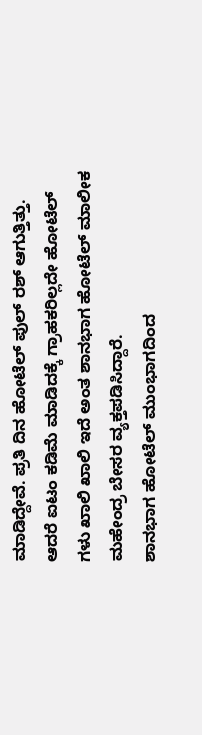ಮಾಡಿದ್ದೇವೆ. ಪ್ರತಿ ದಿನ ಹೋಟೆಲ್ ಪುಲ್ ರಶ್ ಆಗುತ್ತಿತ್ತು. ಆದರೆ ಐಟಂ ಕಡಿಮೆ ಮಾಡಿದಕ್ಕೆ ಗ್ರಾಹಕರಿಲ್ಲದೇ ಹೋಟೆಲ್ ಗಳು ಖಾಲಿ ಖಾಲಿ ಇದೆ ಅಂತ ಶಾನಭಾಗ ಹೋಟೆಲ್ ಮಾಲೀಕ ಮಹೇಂದ್ರ ಬೇಸರ ವ್ಯಕ್ತಪಡಿಸಿದ್ದಾರೆ.
ಶಾನಭಾಗ ಹೋಟೆಲ್ ಮುಂಭಾಗದಿಂದ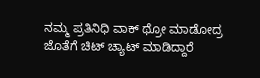ನಮ್ಮ ಪ್ರತಿನಿಧಿ ವಾಕ್ ಥ್ರೋ ಮಾಡೋದ್ರ ಜೊತೆಗೆ ಚಿಟ್ ಚ್ಯಾಟ್ ಮಾಡಿದ್ದಾರೆ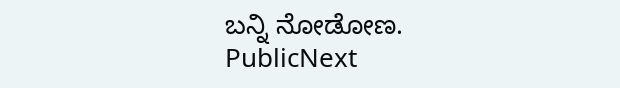ಬನ್ನಿ ನೋಡೋಣ.
PublicNext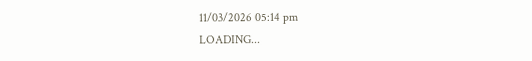11/03/2026 05:14 pm
LOADING...